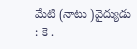మేటి (నాటు )వైద్యుడు : కె .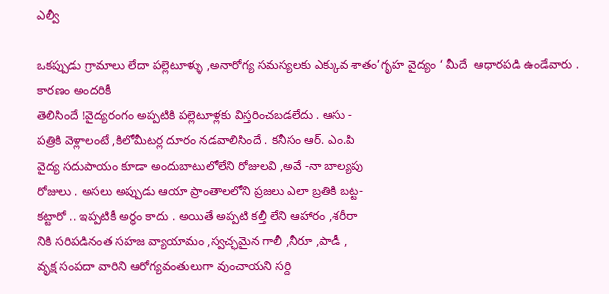ఎల్వీ

ఒకప్పుడు గ్రామాలు లేదా పల్లెటూళ్ళు ,అనారోగ్య సమస్యలకు ఎక్కువ శాతం’గృహ వైద్యం ‘ మీదే  ఆధారపడి ఉండేవారు . కారణం అందరికీ
తెలిసిందే !వైద్యరంగం అప్పటికి పల్లెటూళ్లకు విస్తరించబడలేదు . ఆసు -
పత్రికి వెళ్లాలంటే ,కిలోమీటర్ల దూరం నడవాలిసిందే . కనీసం ఆర్. ఎం.పి
వైద్య సదుపాయం కూడా అందుబాటులోలేని రోజులవి ,అవే -నా బాల్యపు
రోజులు . అసలు అప్పుడు ఆయా ప్రాంతాలలోని ప్రజలు ఎలా బ్రతికి బట్ట-
కట్టారో .. ఇప్పటికీ అర్ధం కాదు . అయితే అప్పటి కల్తీ లేని ఆహారం ,శరీరా
నికి సరిపడినంత సహజ వ్యాయామం ,స్వచ్ఛమైన గాలీ ,నీరూ ,పాడీ ,
వృక్ష సంపదా వారిని ఆరోగ్యవంతులుగా వుంచాయని సర్ది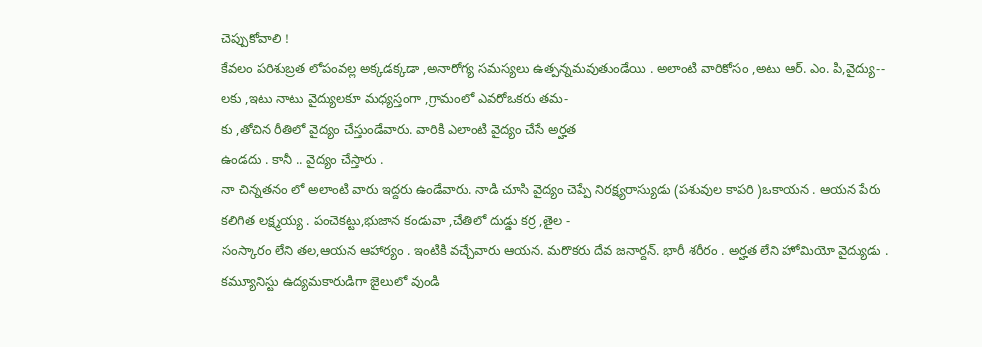చెప్పుకోవాలి !
కేవలం పరిశుబ్రత లోపంవల్ల అక్కడక్కడా ,అనారోగ్య సమస్యలు ఉత్పన్నమవుతుండేయి . అలాంటి వారికోసం ,అటు ఆర్. ఎం. పి,వైద్యు--
లకు ,ఇటు నాటు వైద్యులకూ మధ్యస్తంగా ,గ్రామంలో ఎవరోఒకరు తమ-
కు ,తోచిన రీతిలో వైద్యం చేస్తుండేవారు. వారికి ఎలాంటి వైద్యం చేసే అర్హత
ఉండదు . కానీ .. వైద్యం చేస్తారు .
నా చిన్నతనం లో అలాంటి వారు ఇద్దరు ఉండేవారు. నాడి చూసి వైద్యం చెప్పే నిరక్ష్యరాస్యుడు (పశువుల కాపరి )ఒకాయన . ఆయన పేరు
కలిగిత లక్ష్మయ్య . పంచెకట్టు,భుజాన కండువా ,చేతిలో దుడ్డు కర్ర ,తైల -
సంస్కారం లేని తల,ఆయన ఆహార్యం . ఇంటికి వచ్చేవారు ఆయన. మరొకరు దేవ జనార్దన్. భారీ శరీరం . అర్హత లేని హోమియో వైద్యుడు .
కమ్యూనిస్టు ఉద్యమకారుడిగా జైలులో వుండి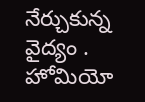నేర్చుకున్న వైద్యం .
హోమియో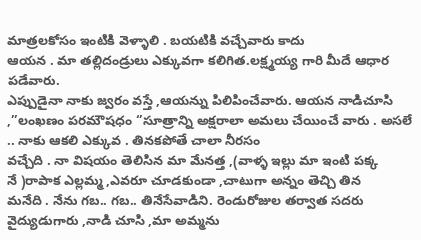మాత్రలకోసం ఇంటికి వెళ్ళాలి . బయటికి వచ్చేవారు కాదు
ఆయన . మా తల్లిదండ్రులు ఎక్కువగా కలిగిత.లక్ష్మయ్య గారి మీదే ఆధార పడేవారు.
ఎప్పుడైనా నాకు జ్వరం వస్తే ,ఆయన్ను పిలిపించేవారు. ఆయన నాడిచూసి ,’’లంఖణం పరమౌషధం ‘’సూత్రాన్ని అక్షరాలా అమలు చేయించే వారు . అసలే .. నాకు ఆకలి ఎక్కువ . తినకపోతే చాలా నీరసం
వచ్చేది . నా విషయం తెలిసిన మా మేనత్త ,(వాళ్ళ ఇల్లు మా ఇంటి పక్క
నే )రాపాక ఎల్లమ్మ ,ఎవరూ చూడకుండా ,చాటుగా అన్నం తెచ్చి తిన
మనేది . నేను గబ.. గబ.. తినేసేవాడిని. రెండురోజుల తర్వాత సదరు
వైద్యుడుగారు ,నాడి చూసి ,మా అమ్మను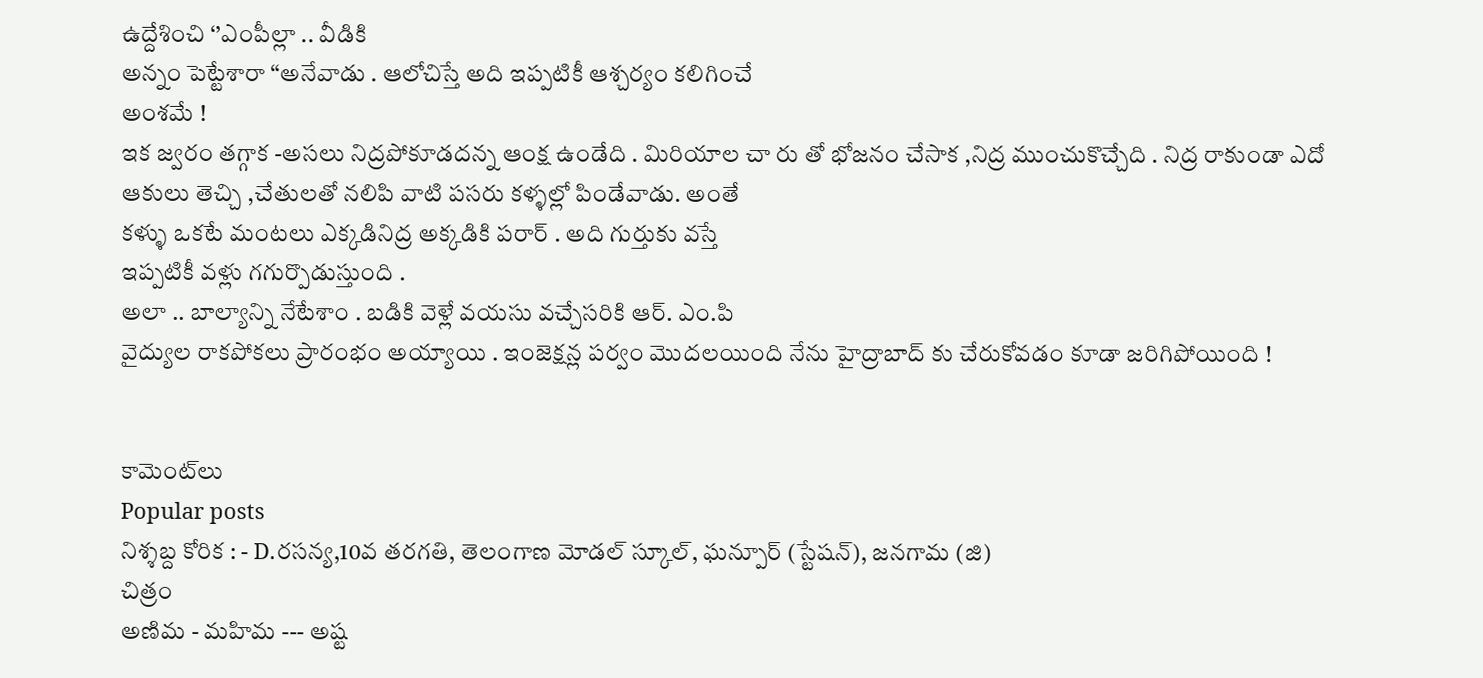ఉద్దేశించి ‘’ఎంపీల్లా .. వీడికి
అన్నం పెట్టేశారా “అనేవాడు . ఆలోచిస్తే అది ఇప్పటికీ ఆశ్చర్యం కలిగించే
అంశమే !
ఇక జ్వరం తగ్గాక -అసలు నిద్రపోకూడదన్న ఆంక్ష ఉండేది . మిరియాల చా రు తో భోజనం చేసాక ,నిద్ర ముంచుకొచ్చేది . నిద్ర రాకుండా ఎదో ఆకులు తెచ్చి ,చేతులతో నలిపి వాటి పసరు కళ్ళల్లో పిండేవాడు. అంతే
కళ్ళు ఒకటే మంటలు ఎక్కడినిద్ర అక్కడికి పరార్ . అది గుర్తుకు వస్తే
ఇప్పటికీ వళ్లు గగుర్పొడుస్తుంది .
అలా .. బాల్యాన్ని నేటేశాం . బడికి వెళ్లే వయసు వచ్చేసరికి ఆర్. ఎం.పి
వైద్యుల రాకపోకలు ప్రారంభం అయ్యాయి . ఇంజెక్షన్ల పర్వం మొదలయింది నేను హైద్రాబాద్ కు చేరుకోవడం కూడా జరిగిపోయింది !


కామెంట్‌లు
Popular posts
నిశ్శబ్ద కోరిక : - D.రసన్య,10వ తరగతి, తెలంగాణ మోడల్ స్కూల్, ఘన్పూర్ (స్టేషన్), జనగామ (జి)
చిత్రం
అణిమ - మహిమ --- అష్ట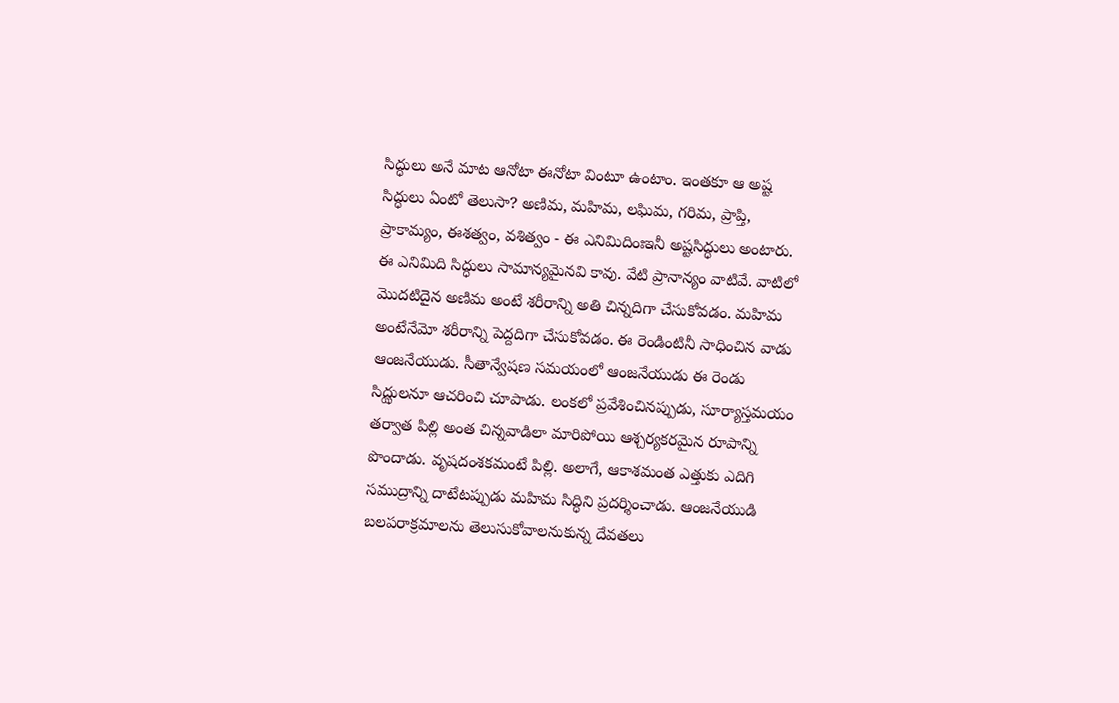సిద్ధులు అనే మాట ఆనోటా ఈనోటా వింటూ ఉంటాం. ఇంతకూ ఆ అష్ట సిద్ధులు ఏంటో తెలుసా? అణిమ, మహిమ, లఘిమ, గరిమ, ప్రాప్తి, ప్రాకామ్యం, ఈశత్వం, వశిత్వం - ఈ ఎనిమిదింఃఇనీ అష్టసిద్ధులు అంటారు. ఈ ఎనిమిది సిద్ధులు సామాన్యమైనవి కావు. వేటి ప్రానాన్యం వాటివే. వాటిలో మొదటిదైన అణిమ అంటే శరీరాన్ని అతి చిన్నదిగా చేసుకోవడం. మహిమ అంటేనేమో శరీరాన్ని పెద్దదిగా చేసుకోవడం. ఈ రెండింటినీ సాధించిన వాడు ఆంజనేయుడు. సీతాన్వేషణ సమయంలో ఆంజనేయుడు ఈ రెండు సిద్ఝులనూ ఆచరించి చూపాడు. లంకలో ప్రవేశించినప్పుడు, సూర్యాస్తమయం తర్వాత పిల్లి అంత చిన్నవాడిలా మారిపోయి ఆశ్చర్యకరమైన రూపాన్ని పొందాడు. వృషదంశకమంటే పిల్లి. అలాగే, ఆకాశమంత ఎత్తుకు ఎదిగి సముద్రాన్ని దాటేటప్పుడు మహిమ సిద్ధిని ప్రదర్శించాడు. ఆంజనేయుడి బలపరాక్రమాలను తెలుసుకోవాలనుకున్న దేవతలు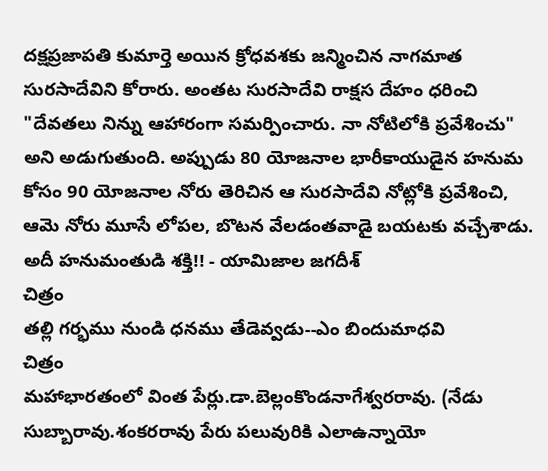దక్షప్రజాపతి కుమార్తె అయిన క్రోధవశకు జన్మించిన నాగమాత సురసాదేవిని కోరారు. అంతట సురసాదేవి రాక్షస దేహం ధరించి "దేవతలు నిన్ను ఆహారంగా సమర్పించారు. నా నోటిలోకి ప్రవేశించు" అని అడుగుతుంది. అప్పుడు 80 యోజనాల భారీకాయుడైన హనుమ కోసం 90 యోజనాల నోరు తెరిచిన ఆ సురసాదేవి నోట్లోకి ప్రవేశించి, ఆమె నోరు మూసే లోపల, బొటన వేలడంతవాడై బయటకు వచ్చేశాడు. అదీ హనుమంతుడి శక్తి!! - యామిజాల జగదీశ్
చిత్రం
తల్లి గర్భము నుండి ధనము తేడెవ్వడు--ఎం బిందుమాధవి
చిత్రం
మహాభారతంలో వింత పేర్లు.డా.బెల్లంకొండనాగేశ్వరరావు. (నేడు సుబ్బారావు.శంకరరావు పేరు పలువురికి ఎలాఉన్నాయో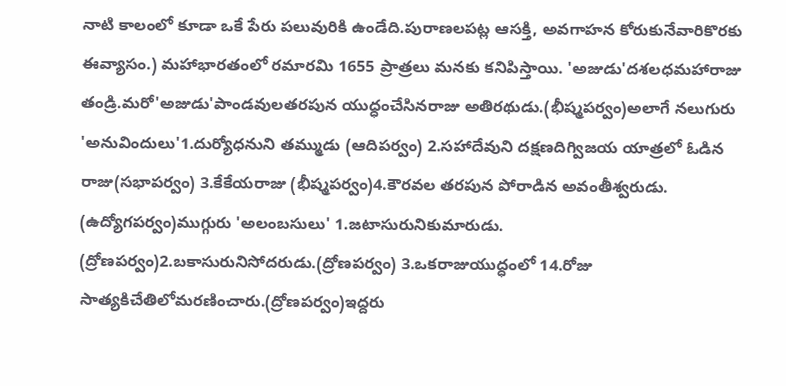నాటి కాలంలో కూడా ఒకే పేరు పలువురికి ఉండేది.పురాణలపట్ల ఆసక్తి, అవగాహన కోరుకునేవారికొరకు ఈవ్యాసం.) మహాభారతంలో రమారమి 1655 ప్రాత్రలు మనకు కనిపిస్తాయి. 'అజుడు'దశలధమహారాజు తండ్రి.మరో'అజుడు'పాండవులతరపున యుధ్ధంచేసినరాజు అతిరథుడు.(భీష్మపర్వం)అలాగే నలుగురు 'అనువిందులు'1.దుర్యోధనుని తమ్ముడు (ఆదిపర్వం) 2.సహాదేవుని దక్షణదిగ్విజయ యాత్రలో ఓడిన రాజు(సభాపర్వం) 3.కేకేయరాజు (భీష్మపర్వం)4.కౌరవల తరపున పోరాడిన అవంతీశ్వరుడు. (ఉద్యోగపర్వం)ముగ్గురు 'అలంబసులు' 1.జటాసురునికుమారుడు. (ద్రోణపర్వం)2.బకాసురునిసోదరుడు.(ద్రోణపర్వం) 3.ఒకరాజుయుద్ధంలో 14.రోజు సాత్యకిచేతిలోమరణించారు.(ద్రోణపర్వం)ఇద్దరు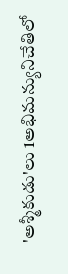'అశ్మీకుడు'లు 1అభిమన్యునిచేతిలో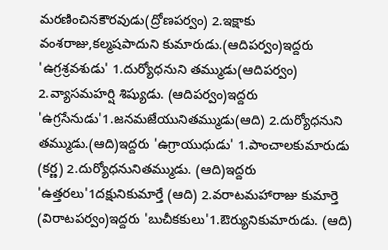మరణించినకౌరవుడు(ద్రోణపర్వం) 2.ఇక్షాకు వంశరాజు,కల్మషపాదుని కుమారుడు.(ఆదిపర్వం)ఇద్దరు 'ఉగ్రశ్రవశుడు' 1.దుర్యోధనుని తమ్ముడు(ఆదిపర్వం) 2.వ్యాసమహర్షి శిష్యుడు. (ఆదిపర్వం)ఇద్దరు 'ఉగ్రసేనుడు'1.జనమజేయునితమ్ముడు(ఆది) 2.దుర్యోధనుని తమ్ముడు.(ఆది)ఇద్దరు 'ఉగ్రాయుధుడు' 1.పాంచాలకుమారుడు (కర్ణ) 2.దుర్యోధనునితమ్ముడు. (ఆది)ఇద్దరు 'ఉత్తరలు'1దక్షునికుమార్తే (ఆది) 2.వరాటమహారాజు కుమార్తె (విరాటపర్వం)ఇద్దరు 'బుచీకకులు'1.ఔర్యునికుమారుడు. (ఆది)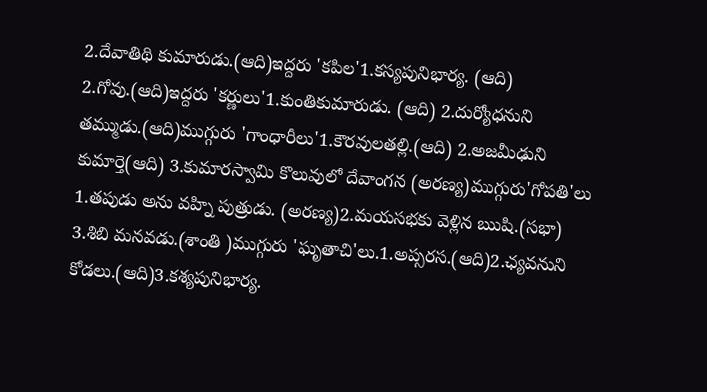2.దేవాతిథి కుమారుడు.(ఆది)ఇద్దరు 'కపిల'1.కస్యపునిభార్య. (ఆది) 2.గోవు.(ఆది)ఇద్దరు 'కర్ణులు'1.కుంతికుమారుడు. (ఆది) 2.దుర్యోధనుని తమ్ముడు.(ఆది)ముగ్గురు 'గాంధారీలు'1.కౌరవులతల్లి.(ఆది) 2.అజమీఢుని కుమార్తె(ఆది) 3.కుమారస్వామి కొలువులో దేవాంగన (అరణ్య)ముగ్గురు'గోపతి'లు 1.తపుడు అను వహ్ని పుత్రుడు. (అరణ్య)2.మయసభకు వెళ్లిన ఋషి.(సభా) 3.శిబి మనవడు.(శాంతి )ముగ్గురు 'ఘృతాచి'లు.1.అప్సరస.(ఆది)2.ఛ్యవనుని కోడలు.(ఆది)3.కశ్యపునిభార్య.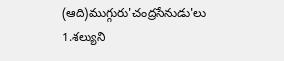(ఆది)ముగ్గురు'చంద్రసేనుడు'లు 1.శల్యుని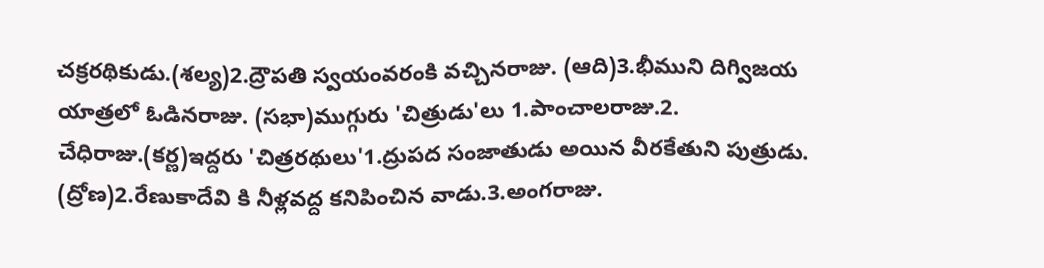చక్రరథికుడు.(శల్య)2.ద్రౌపతి స్వయంవరంకి వచ్చినరాజు. (ఆది)3.భీముని దిగ్విజయ యాత్రలో ఓడినరాజు. (సభా)ముగ్గురు 'చిత్రుడు'లు 1.పాంచాలరాజు.2. చేధిరాజు.(కర్ణ)ఇద్దరు 'చిత్రరథులు'1.ద్రుపద సంజాతుడు అయిన వీరకేతుని పుత్రుడు. (ద్రోణ)2.రేణుకాదేవి కి నీళ్లవద్ద కనిపించిన వాడు.3.అంగరాజు.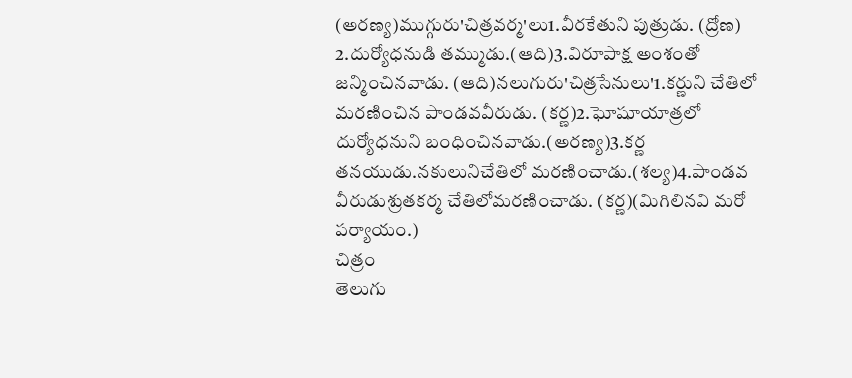(అరణ్య)ముగ్గురు'చిత్రవర్మ'లు1.వీరకేతుని పుత్రుడు. (ద్రోణ) 2.దుర్యోధనుడి తమ్ముడు.(ఆది)3.విరూపాక్ష అంశంతో జన్మించినవాడు. (ఆది)నలుగురు'చిత్రసేనులు'1.కర్ణుని చేతిలో మరణించిన పాండవవీరుడు. (కర్ణ)2.ఘోషూయాత్రలో దుర్యోధనుని బంధించినవాడు.(అరణ్య)3.కర్ణ తనయుడు.నకులునిచేతిలో మరణించాడు.(శల్య)4.పాండవ వీరుడుశ్రుతకర్మ చేతిలోమరణించాడు. (కర్ణ)(మిగిలినవి మరో పర్యాయం.)
చిత్రం
తెలుగు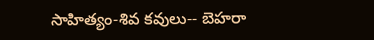సాహిత్యం-శివ కవులు-- బెహరా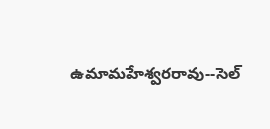ఉమామహేశ్వరరావు--సెల్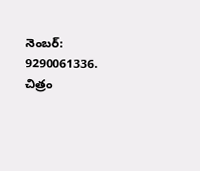నెంబర్: 9290061336.
చిత్రం